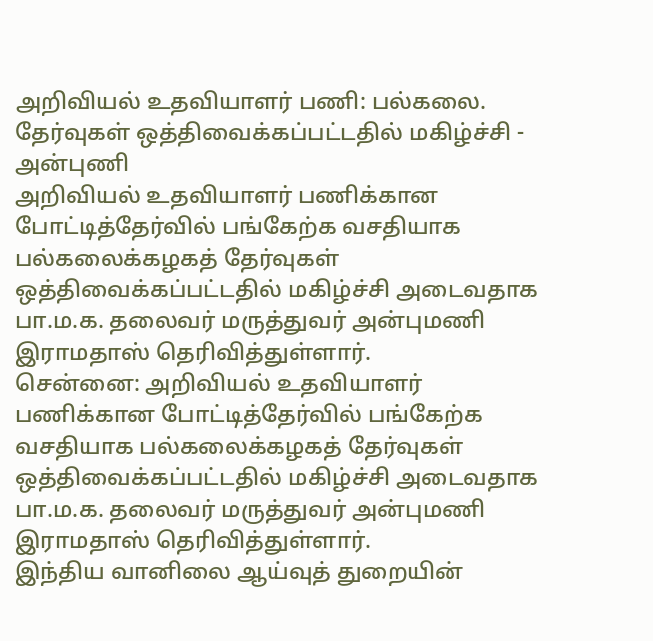அறிவியல் உதவியாளர் பணி: பல்கலை. தேர்வுகள் ஒத்திவைக்கப்பட்டதில் மகிழ்ச்சி - அன்புணி
அறிவியல் உதவியாளர் பணிக்கான போட்டித்தேர்வில் பங்கேற்க வசதியாக பல்கலைக்கழகத் தேர்வுகள் ஒத்திவைக்கப்பட்டதில் மகிழ்ச்சி அடைவதாக பா.ம.க. தலைவர் மருத்துவர் அன்புமணி இராமதாஸ் தெரிவித்துள்ளார்.
சென்னை: அறிவியல் உதவியாளர் பணிக்கான போட்டித்தேர்வில் பங்கேற்க வசதியாக பல்கலைக்கழகத் தேர்வுகள் ஒத்திவைக்கப்பட்டதில் மகிழ்ச்சி அடைவதாக பா.ம.க. தலைவர் மருத்துவர் அன்புமணி இராமதாஸ் தெரிவித்துள்ளார்.
இந்திய வானிலை ஆய்வுத் துறையின்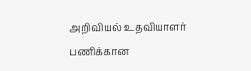அறிவியல் உதவியாளர் பணிக்கான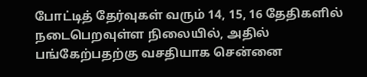போட்டித் தேர்வுகள் வரும் 14, 15, 16 தேதிகளில் நடைபெறவுள்ள நிலையில், அதில் பங்கேற்பதற்கு வசதியாக சென்னை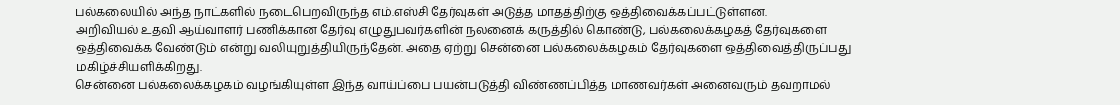பல்கலையில் அந்த நாட்களில் நடைபெறவிருந்த எம்.எஸ்சி தேர்வுகள் அடுத்த மாதத்திற்கு ஒத்திவைக்கப்பட்டுள்ளன.
அறிவியல் உதவி ஆய்வாளர் பணிக்கான தேர்வு எழுதுபவர்களின் நலனைக் கருத்தில் கொண்டு, பல்கலைக்கழகத் தேர்வுகளை ஒத்திவைக்க வேண்டும் என்று வலியுறுத்தியிருந்தேன். அதை ஏற்று சென்னை பல்கலைக்கழகம் தேர்வுகளை ஒத்திவைத்திருப்பது மகிழ்ச்சியளிக்கிறது.
சென்னை பல்கலைக்கழகம் வழங்கியுள்ள இந்த வாய்ப்பை பயன்படுத்தி விண்ணப்பித்த மாணவர்கள் அனைவரும் தவறாமல்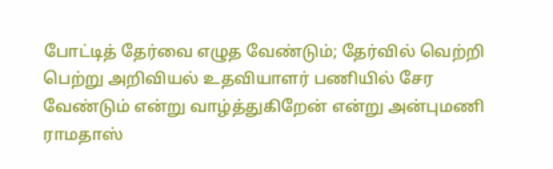போட்டித் தேர்வை எழுத வேண்டும்; தேர்வில் வெற்றி பெற்று அறிவியல் உதவியாளர் பணியில் சேர வேண்டும் என்று வாழ்த்துகிறேன் என்று அன்புமணி ராமதாஸ்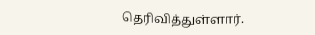தெரிவித்துள்ளார்.